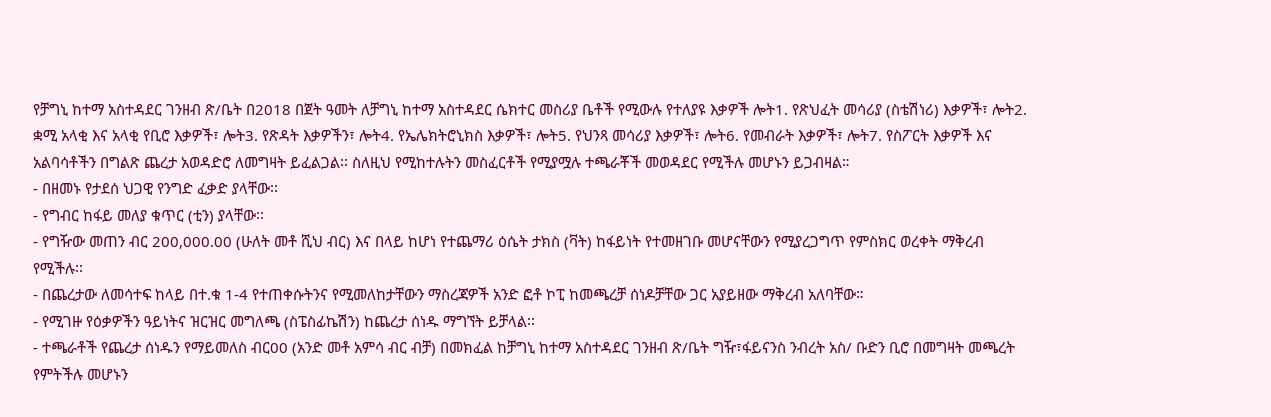የቻግኒ ከተማ አስተዳደር ገንዘብ ጽ/ቤት በ2018 በጀት ዓመት ለቻግኒ ከተማ አስተዳደር ሴክተር መስሪያ ቤቶች የሚውሉ የተለያዩ እቃዎች ሎት1. የጽህፈት መሳሪያ (ስቴሽነሪ) እቃዎች፣ ሎት2. ቋሚ አላቂ እና አላቂ የቢሮ እቃዎች፣ ሎት3. የጽዳት እቃዎችን፣ ሎት4. የኤሌክትሮኒክስ እቃዎች፣ ሎት5. የህንጻ መሳሪያ እቃዎች፣ ሎት6. የመብራት እቃዎች፣ ሎት7. የስፖርት እቃዎች እና አልባሳቶችን በግልጽ ጨረታ አወዳድሮ ለመግዛት ይፈልጋል፡፡ ስለዚህ የሚከተሉትን መስፈርቶች የሚያሟሉ ተጫራቾች መወዳደር የሚችሉ መሆኑን ይጋብዛል።
- በዘመኑ የታደሰ ህጋዊ የንግድ ፈቃድ ያላቸው፡፡
- የግብር ከፋይ መለያ ቁጥር (ቲን) ያላቸው፡፡
- የግዥው መጠን ብር 200,000.00 (ሁለት መቶ ሺህ ብር) እና በላይ ከሆነ የተጨማሪ ዕሴት ታክስ (ቫት) ከፋይነት የተመዘገቡ መሆናቸውን የሚያረጋግጥ የምስክር ወረቀት ማቅረብ የሚችሉ፡፡
- በጨረታው ለመሳተፍ ከላይ በተ.ቁ 1-4 የተጠቀሱትንና የሚመለከታቸውን ማስረጃዎች አንድ ፎቶ ኮፒ ከመጫረቻ ሰነዶቻቸው ጋር አያይዘው ማቅረብ አለባቸው።
- የሚገዙ የዕቃዎችን ዓይነትና ዝርዝር መግለጫ (ስፔስፊኬሽን) ከጨረታ ሰነዱ ማግኘት ይቻላል፡፡
- ተጫራቶች የጨረታ ሰነዱን የማይመለስ ብር00 (አንድ መቶ አምሳ ብር ብቻ) በመክፈል ከቻግኒ ከተማ አስተዳደር ገንዘብ ጽ/ቤት ግዥ፣ፋይናንስ ንብረት አስ/ ቡድን ቢሮ በመግዛት መጫረት የምትችሉ መሆኑን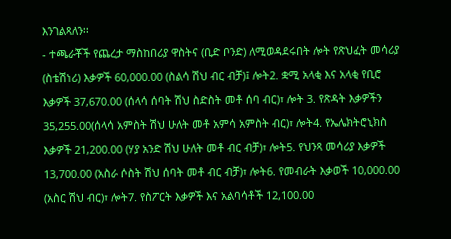እንገልጻለን፡፡
- ተጫራቾች የጨረታ ማስከበሪያ ዋስትና (ቢድ ቦንድ) ለሚወዳደሩበት ሎት የጽህፈት መሳሪያ (ስቴሽነሪ) እቃዎች 60,000.00 (ስልሳ ሽህ ብር ብቻ)፤ ሎት2. ቋሚ አላቂ እና አላቂ የቢሮ እቃዎች 37,670.00 (ሰላሳ ሰባት ሽህ ስድስት መቶ ሰባ ብር)፣ ሎት 3. የጽዳት እቃዎችን 35,255.00(ሰላሳ አምስት ሽህ ሁለት መቶ አምሳ አምስት ብር)፣ ሎት4. የኤሌክትሮኒክስ እቃዎች 21,200.00 (ሃያ አንድ ሽህ ሁለት መቶ ብር ብቻ)፣ ሎት5. የህንጻ መሳሪያ እቃዎች 13,700.00 (አስራ ሶስት ሽህ ሰባት መቶ ብር ብቻ)፣ ሎት6. የመብራት እቃወች 10,000.00 (አስር ሽህ ብር)፣ ሎት7. የስፖርት እቃዎች እና አልባሳቶች 12,100.00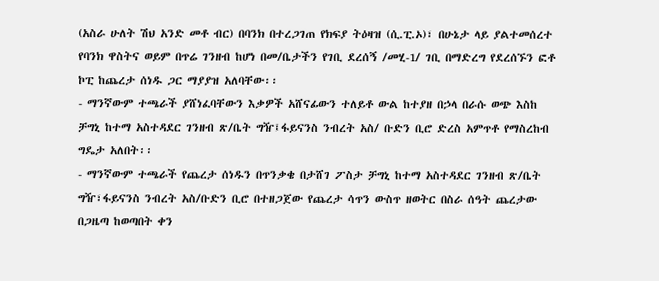(አስራ ሁለት ሽህ አንድ መቶ ብር) በባንክ በተረጋገጠ የክፍያ ትዕዛዝ (ሲ.ፒ.ኦ)፣ በሁኔታ ላይ ያልተመሰረተ የባንክ ዋስትና ወይም በጥሬ ገንዘብ ከሆነ በመ/ቤታችን የገቢ ደረሰኝ /መሂ-1/ ገቢ በማድረግ የደረሰኙን ፎቶ ኮፒ ከጨረታ ሰነዱ ጋር ማያያዝ አለባቸው፡፡
- ማንኛውም ተጫራች ያሸነፈባቸውን እቃዎች አሸናፊውን ተለይቶ ውል ከተያዘ በኃላ በራሱ ወጭ እስከ ቻግኒ ከተማ አስተዳደር ገንዘብ ጽ/ቤት ግዥ፤ፋይናንስ ንብረት አስ/ ቡድን ቢሮ ድረስ አምጥቶ የማስረከብ ግዴታ አለበት፡፡
- ማንኛውም ተጫራች የጨረታ ሰነዱን በጥንቃቄ በታሸገ ፖስታ ቻግኒ ከተማ አስተዳደር ገንዘብ ጽ/ቤት ግዥ፣ፋይናንስ ንብረት አስ/ቡድን ቢሮ በተዘጋጀው የጨረታ ሳጥን ውስጥ ዘወትር በስራ ሰዓት ጨረታው በጋዜጣ ከወጣበት ቀን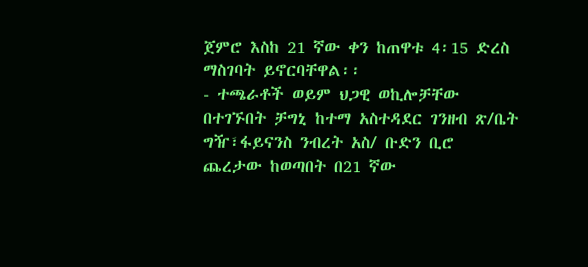ጀምሮ እስከ 21 ኛው ቀን ከጠዋቱ 4፡15 ድረስ ማስገባት ይኖርባቸዋል፡፡
- ተጫራቶች ወይም ህጋዊ ወኪሎቻቸው በተገኙበት ቻግኒ ከተማ አስተዳደር ገንዘብ ጽ/ቤት ግዥ፣ፋይናንስ ንብረት አስ/ ቡድን ቢሮ ጨረታው ከወጣበት በ21 ኛው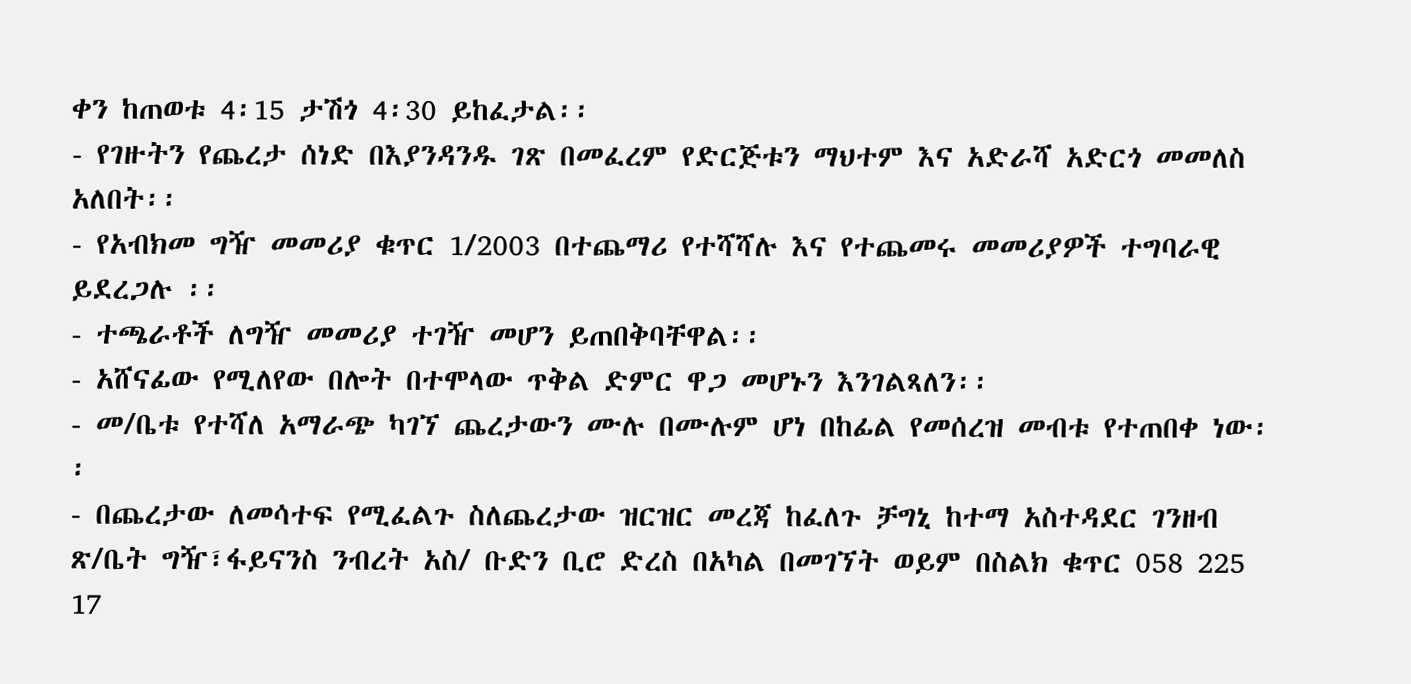ቀን ከጠወቱ 4፡15 ታሽጎ 4፡30 ይከፈታል፡፡
- የገዙትን የጨረታ ሰነድ በእያንዳንዱ ገጽ በመፈረም የድርጅቱን ማህተም እና አድራሻ አድርጎ መመለስ አለበት፡፡
- የአብክመ ግዥ መመሪያ ቁጥር 1/2003 በተጨማሪ የተሻሻሉ እና የተጨመሩ መመሪያዎች ተግባራዊ ይደረጋሉ ፡፡
- ተጫራቶች ለግዥ መመሪያ ተገዥ መሆን ይጠበቅባቸዋል፡፡
- አሸናፊው የሚለየው በሎት በተሞላው ጥቅል ድምር ዋጋ መሆኑን እንገልጻለን፡፡
- መ/ቤቱ የተሻለ አማራጭ ካገኘ ጨረታውን ሙሉ በሙሉም ሆነ በከፊል የመሰረዝ መብቱ የተጠበቀ ነው፡፡
- በጨረታው ለመሳተፍ የሚፈልጉ ስለጨረታው ዝርዝር መረጃ ከፈለጉ ቻግኒ ከተማ አስተዳደር ገንዘብ ጽ/ቤት ግዥ፣ፋይናንስ ንብረት አስ/ ቡድን ቢሮ ድረስ በአካል በመገኘት ወይም በስልክ ቁጥር 058 225 17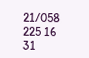21/058 225 16 31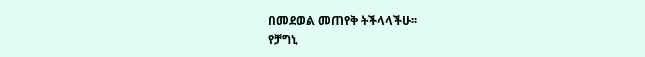በመደወል መጠየቅ ትችላላችሁ፡፡
የቻግኒ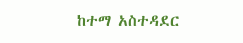ከተማ አስተዳደር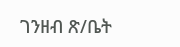ገንዘብ ጽ/ቤት